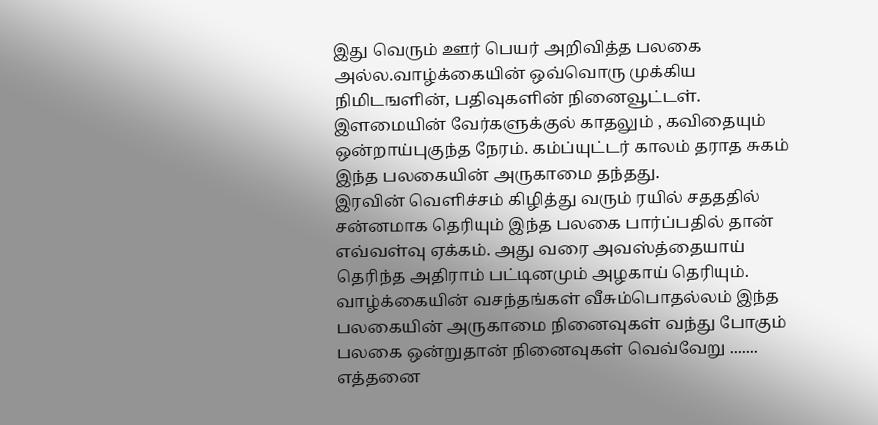இது வெரும் ஊர் பெயர் அறிவித்த பலகை அல்ல.வாழ்க்கையின் ஒவ்வொரு முக்கிய நிமிடஙளின், பதிவுகளின் நினைவூட்டள்.
இளமையின் வேர்களுக்குல் காதலும் , கவிதையும் ஒன்றாய்புகுந்த நேரம். கம்ப்யுட்டர் காலம் தராத சுகம் இந்த பலகையின் அருகாமை தந்தது.
இரவின் வெளிச்சம் கிழித்து வரும் ரயில் சதததில் சன்னமாக தெரியும் இந்த பலகை பார்ப்பதில் தான் எவ்வள்வு ஏக்கம். அது வரை அவஸ்த்தையாய் தெரிந்த அதிராம் பட்டினமும் அழகாய் தெரியும்.
வாழ்க்கையின் வசந்தங்கள் வீசும்பொதல்லம் இந்த பலகையின் அருகாமை நினைவுகள் வந்து போகும்
பலகை ஒன்றுதான் நினைவுகள் வெவ்வேறு .......
எத்தனை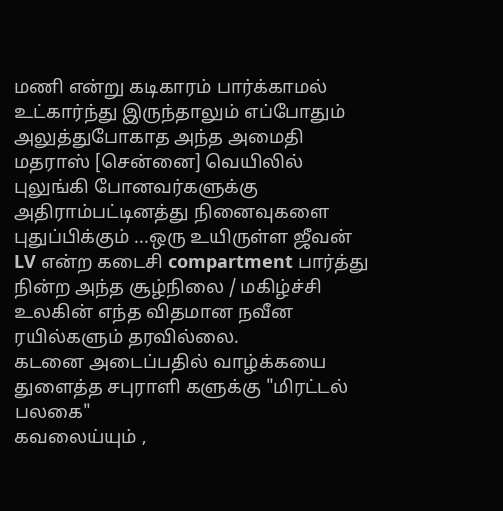மணி என்று கடிகாரம் பார்க்காமல் உட்கார்ந்து இருந்தாலும் எப்போதும் அலுத்துபோகாத அந்த அமைதி
மதராஸ் [சென்னை] வெயிலில் புலுங்கி போனவர்களுக்கு அதிராம்பட்டினத்து நினைவுகளை புதுப்பிக்கும் ...ஒரு உயிருள்ள ஜீவன்
LV என்ற கடைசி compartment பார்த்து நின்ற அந்த சூழ்நிலை / மகிழ்ச்சி உலகின் எந்த விதமான நவீன ரயில்களும் தரவில்லை.
கடனை அடைப்பதில் வாழ்க்கயை துளைத்த சபுராளி களுக்கு "மிரட்டல் பலகை"
கவலைய்யும் ,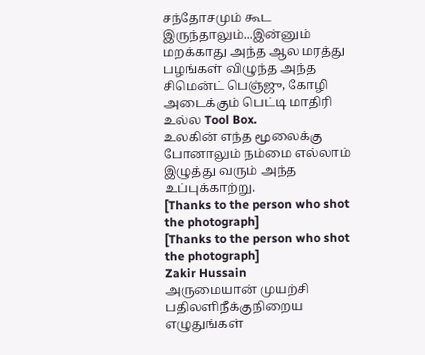சந்தோசமும் கூட இருந்தாலும்...இன்னும் மறக்காது அந்த ஆல மரத்து பழங்கள் விழுந்த அந்த சிமென்ட் பெஞ்ஜு, கோழி அடைக்கும் பெட்டி மாதிரி உல்ல Tool Box.
உலகின் எந்த மூலைக்கு போனாலும் நம்மை எல்லாம் இழுத்து வரும் அந்த உப்புக்காற்று.
[Thanks to the person who shot the photograph]
[Thanks to the person who shot the photograph]
Zakir Hussain
அருமையான் முயற்சி
பதிலளிநீக்குநிறைய எழுதுங்கள்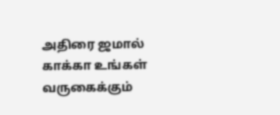அதிரை ஜமால் காக்கா உங்கள் வருகைக்கும்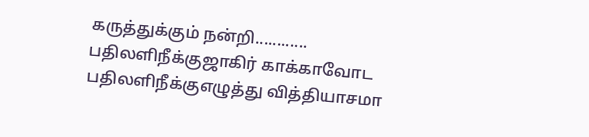கருத்துக்கும் நன்றி............
பதிலளிநீக்குஜாகிர் காக்காவோட
பதிலளிநீக்குஎழுத்து வித்தியாசமா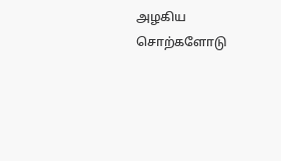அழகிய சொற்களோடு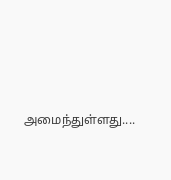அமைந்துள்ளது....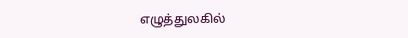எழுத்துலகில்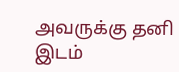அவருக்கு தனி இடம்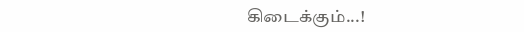கிடைக்கும்...!